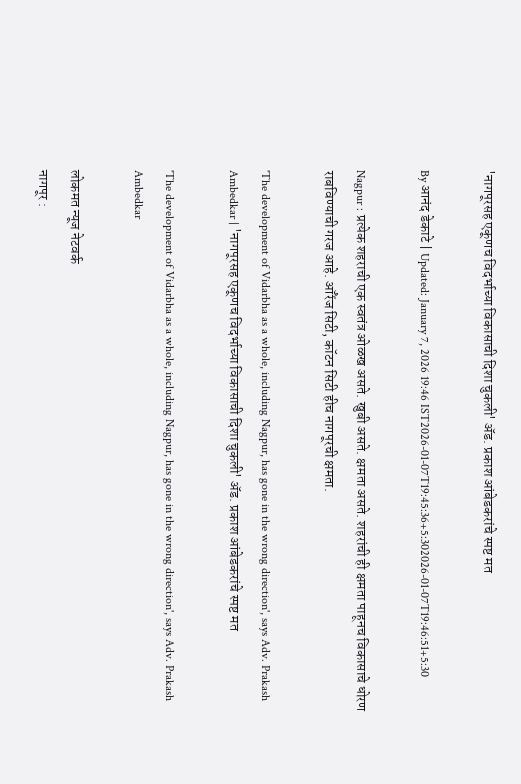'नागपूरसह एकूणच विदर्भाच्या विकासाची दिशा चुकली' ॲड. प्रकाश आंबेडकरांचे स्पष्ट मत

By आनंद डेकाटे | Updated: January 7, 2026 19:46 IST2026-01-07T19:45:36+5:302026-01-07T19:46:51+5:30

Nagpur : प्रत्येक शहराची एक स्वतंत्र ओळख असते. खुबी असते. क्षमता असते. शहरांची ही क्षमता पाहूनच विकासाचे धोरण राबविण्याची गरज आहे. ऑरेंज सिटी, कॉटन सिटी हीच नागपूरची क्षमता.

'The development of Vidarbha as a whole, including Nagpur, has gone in the wrong direction', says Adv. Prakash Ambedkar | 'नागपूरसह एकूणच विदर्भाच्या विकासाची दिशा चुकली' ॲड. प्रकाश आंबेडकरांचे स्पष्ट मत

'The development of Vidarbha as a whole, including Nagpur, has gone in the wrong direction', says Adv. Prakash Ambedkar

लोकमत न्यूज नेटवर्क
नागपूर :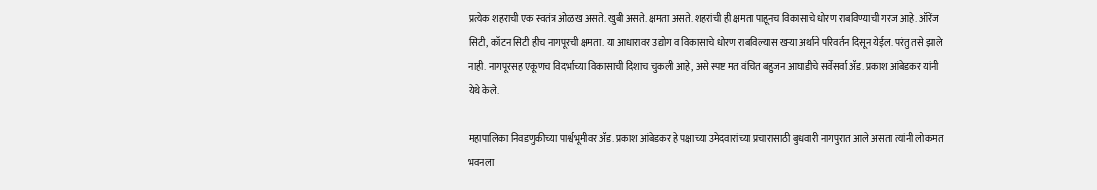प्रत्येक शहराची एक स्वतंत्र ओळख असते. खुबी असते. क्षमता असते. शहरांची ही क्षमता पाहूनच विकासाचे धोरण राबविण्याची गरज आहे. ऑरेंज सिटी, कॉटन सिटी हीच नागपूरची क्षमता. या आधारावर उद्योग व विकासाचे धोरण राबविल्यास खऱ्या अर्थाने परिवर्तन दिसून येईल. परंतु तसे झाले नाही. नागपूरसह एकूणच विदर्भाच्या विकासाची दिशाच चुकली आहे, असे स्पष्ट मत वंचित बहुजन आघाडीचे सर्वेसर्वा ॲड. प्रकाश आंबेडकर यांनी येथे केले.

महापालिका निवडणुकीच्या पार्श्वभूमीवर ॲड. प्रकाश आंबेडकर हे पक्षाच्या उमेदवारांच्या प्रचारासाठी बुधवारी नागपुरात आले असता त्यांनी लोकमत भवनला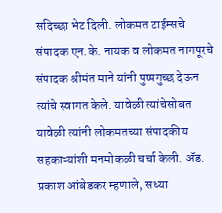सदिच्छा भेट दिली. लोकमत टाईम्सचे संपादक एन.के. नायक व लोकमत नागपूरचे संपादक श्रीमंत माने यांनी पुष्पगुच्छ देऊन त्यांचे स्वागत केले. यावेळी त्यांचेसोबत यावेळी त्यांनी लोकमतच्या संपादकीय सहकाऱ्यांशी मनमोकळी चर्चा केली. ॲड. प्रकाश आंबेडकर म्हणाले, सध्या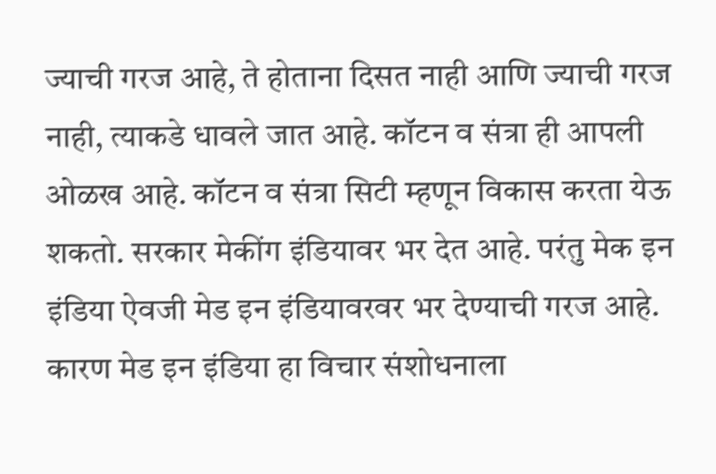ज्याची गरज आहे, ते होताना दिसत नाही आणि ज्याची गरज नाही, त्याकडे धावले जात आहे. कॉटन व संत्रा ही आपली ओळख आहे. कॉटन व संत्रा सिटी म्हणून विकास करता येऊ शकतो. सरकार मेकींग इंडियावर भर देत आहे. परंतु मेक इन इंडिया ऐवजी मेड इन इंडियावरवर भर देण्याची गरज आहे. कारण मेड इन इंडिया हा विचार संशोधनाला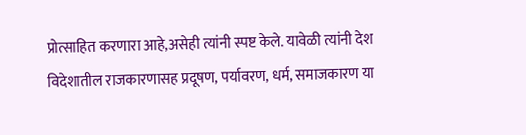प्रोत्साहित करणारा आहे,असेही त्यांनी स्पष्ट केले. यावेळी त्यांनी देश विदेशातील राजकारणासह प्रदूषण, पर्यावरण, धर्म, समाजकारण या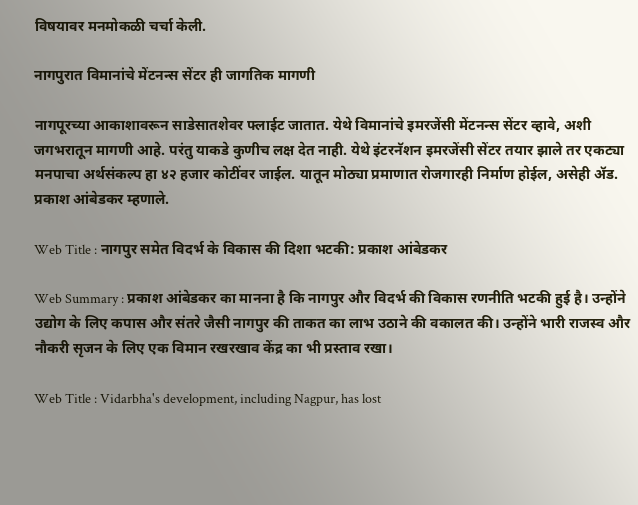विषयावर मनमोकळी चर्चा केली.

नागपुरात विमानांचे मेंटनन्स सेंटर ही जागतिक मागणी

नागपूरच्या आकाशावरून साडेसातशेवर फ्लाईट जातात. येथे विमानांचे इमरजेंसी मेंटनन्स सेंटर व्हावे, अशी जगभरातून मागणी आहे. परंतु याकडे कुणीच लक्ष देत नाही. येथे इंटरनॅशन इमरजेंसी सेंटर तयार झाले तर एकट्या मनपाचा अर्थसंकल्प हा ४२ हजार कोटींवर जाईल. यातून मोठ्या प्रमाणात रोजगारही निर्माण होईल, असेही ॲड. प्रकाश आंबेडकर म्हणाले.

Web Title : नागपुर समेत विदर्भ के विकास की दिशा भटकी: प्रकाश आंबेडकर

Web Summary : प्रकाश आंबेडकर का मानना है कि नागपुर और विदर्भ की विकास रणनीति भटकी हुई है। उन्होंने उद्योग के लिए कपास और संतरे जैसी नागपुर की ताकत का लाभ उठाने की वकालत की। उन्होंने भारी राजस्व और नौकरी सृजन के लिए एक विमान रखरखाव केंद्र का भी प्रस्ताव रखा।

Web Title : Vidarbha's development, including Nagpur, has lost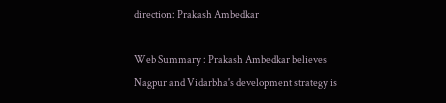direction: Prakash Ambedkar

Web Summary : Prakash Ambedkar believes Nagpur and Vidarbha's development strategy is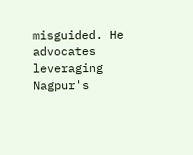misguided. He advocates leveraging Nagpur's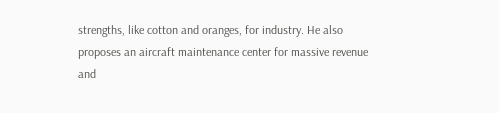strengths, like cotton and oranges, for industry. He also proposes an aircraft maintenance center for massive revenue and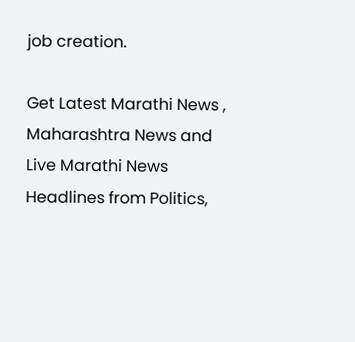job creation.

Get Latest Marathi News , Maharashtra News and Live Marathi News Headlines from Politics,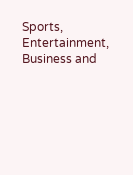Sports, Entertainment, Business and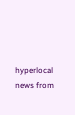hyperlocal news from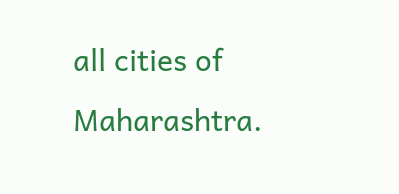all cities of Maharashtra.